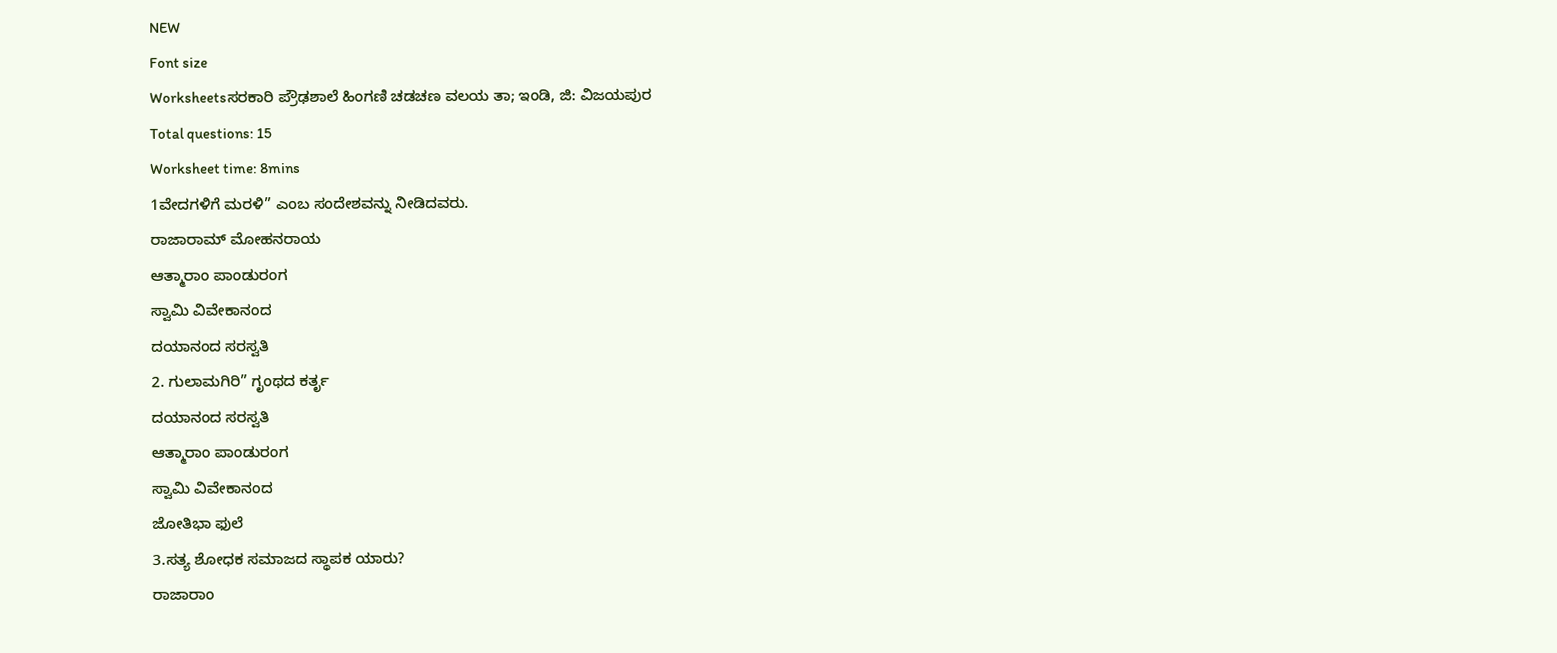NEW
Font size
Worksheetsಸರಕಾರಿ ಪ್ರೌಢಶಾಲೆ ಹಿಂಗಣಿ ಚಡಚಣ ವಲಯ ತಾ; ಇಂಡಿ, ಜಿ: ವಿಜಯಪುರ
Total questions: 15
Worksheet time: 8mins
1ವೇದಗಳಿಗೆ ಮರಳಿ” ಎಂಬ ಸಂದೇಶವನ್ನು ನೀಡಿದವರು.
ರಾಜಾರಾಮ್ ಮೋಹನರಾಯ
ಆತ್ಮಾರಾಂ ಪಾಂಡುರಂಗ
ಸ್ವಾಮಿ ವಿವೇಕಾನಂದ
ದಯಾನಂದ ಸರಸ್ವತಿ
2. ಗುಲಾಮಗಿರಿ” ಗೃಂಥದ ಕರ್ತೃ
ದಯಾನಂದ ಸರಸ್ವತಿ
ಆತ್ಮಾರಾಂ ಪಾಂಡುರಂಗ
ಸ್ವಾಮಿ ವಿವೇಕಾನಂದ
ಜೋತಿಭಾ ಫುಲೆ
3.ಸತ್ಯ ಶೋಧಕ ಸಮಾಜದ ಸ್ಥಾಪಕ ಯಾರು?
ರಾಜಾರಾಂ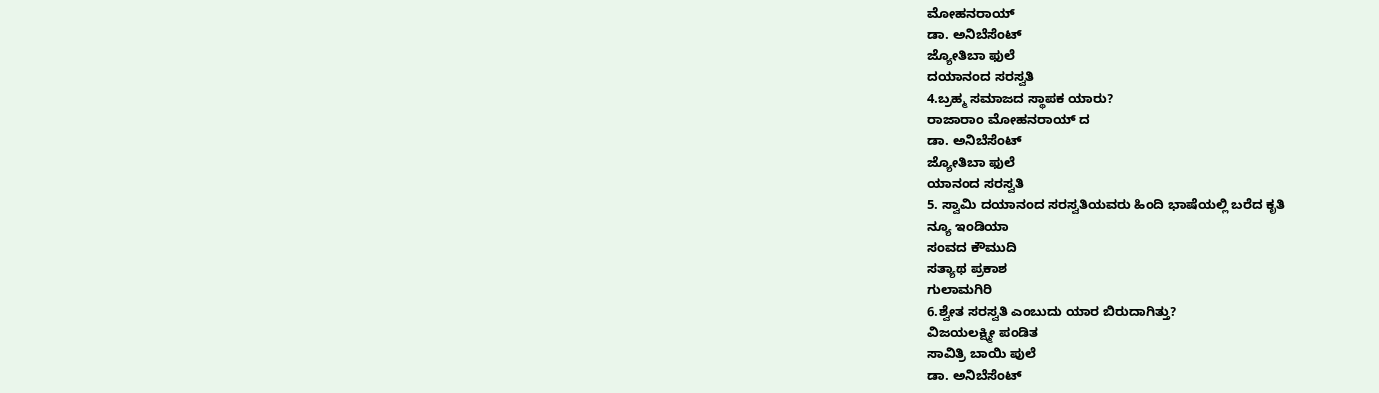ಮೋಹನರಾಯ್
ಡಾ. ಅನಿಬೆಸೆಂಟ್
ಜ್ಯೋತಿಬಾ ಫುಲೆ
ದಯಾನಂದ ಸರಸ್ವತಿ
4.ಬ್ರಹ್ಮ ಸಮಾಜದ ಸ್ಥಾಪಕ ಯಾರು?
ರಾಜಾರಾಂ ಮೋಹನರಾಯ್ ದ
ಡಾ. ಅನಿಬೆಸೆಂಟ್
ಜ್ಯೋತಿಬಾ ಫುಲೆ
ಯಾನಂದ ಸರಸ್ವತಿ
5. ಸ್ವಾಮಿ ದಯಾನಂದ ಸರಸ್ವತಿಯವರು ಹಿಂದಿ ಭಾಷೆಯಲ್ಲಿ ಬರೆದ ಕೃತಿ
ನ್ಯೂ ಇಂಡಿಯಾ
ಸಂವದ ಕೌಮುದಿ
ಸತ್ಯಾಥ ಪ್ರಕಾಶ
ಗುಲಾಮಗಿರಿ
6.ಶ್ವೇತ ಸರಸ್ವತಿ ಎಂಬುದು ಯಾರ ಬಿರುದಾಗಿತ್ತು?
ವಿಜಯಲಕ್ಷ್ಮೀ ಪಂಡಿತ
ಸಾವಿತ್ರಿ ಬಾಯಿ ಪುಲೆ
ಡಾ. ಅನಿಬೆಸೆಂಟ್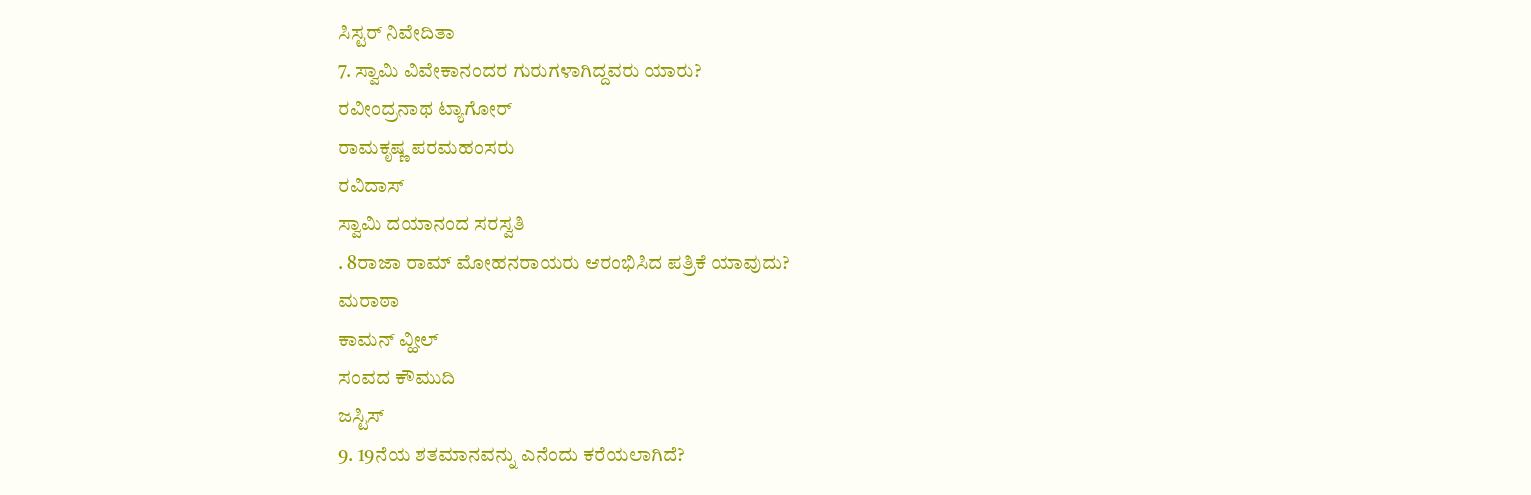ಸಿಸ್ಟರ್ ನಿವೇದಿತಾ
7. ಸ್ವಾಮಿ ವಿವೇಕಾನಂದರ ಗುರುಗಳಾಗಿದ್ದವರು ಯಾರು?
ರವೀಂದ್ರನಾಥ ಟ್ಯಾಗೋರ್
ರಾಮಕೃಷ್ಣ ಪರಮಹಂಸರು
ರವಿದಾಸ್
ಸ್ವಾಮಿ ದಯಾನಂದ ಸರಸ್ವತಿ
. 8ರಾಜಾ ರಾಮ್ ಮೋಹನರಾಯರು ಆರಂಭಿಸಿದ ಪತ್ರಿಕೆ ಯಾವುದು?
ಮರಾಠಾ
ಕಾಮನ್ ವ್ಹೀಲ್
ಸಂವದ ಕೌಮುದಿ
ಜಸ್ಟಿಸ್
9. 19ನೆಯ ಶತಮಾನವನ್ನು ಎನೆಂದು ಕರೆಯಲಾಗಿದೆ?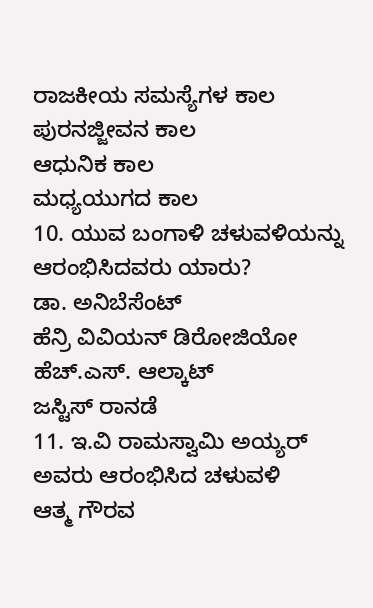ರಾಜಕೀಯ ಸಮಸ್ಯೆಗಳ ಕಾಲ
ಪುರನಜ್ಜೀವನ ಕಾಲ
ಆಧುನಿಕ ಕಾಲ
ಮಧ್ಯಯುಗದ ಕಾಲ
10. ಯುವ ಬಂಗಾಳಿ ಚಳುವಳಿಯನ್ನು ಆರಂಭಿಸಿದವರು ಯಾರು?
ಡಾ. ಅನಿಬೆಸೆಂಟ್
ಹೆನ್ರಿ ವಿವಿಯನ್ ಡಿರೋಜಿಯೋ
ಹೆಚ್.ಎಸ್. ಆಲ್ಕಾಟ್
ಜಸ್ಟಿಸ್ ರಾನಡೆ
11. ಇ.ವಿ ರಾಮಸ್ವಾಮಿ ಅಯ್ಯರ್ ಅವರು ಆರಂಭಿಸಿದ ಚಳುವಳಿ
ಆತ್ಮ ಗೌರವ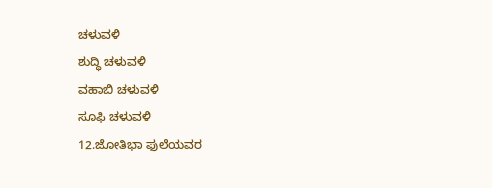ಚಳುವಳಿ
ಶುದ್ಧಿ ಚಳುವಳಿ
ವಹಾಬಿ ಚಳುವಳಿ
ಸೂಫಿ ಚಳುವಳಿ
12.ಜೋತಿಭಾ ಫುಲೆಯವರ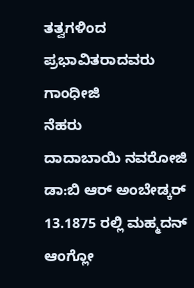ತತ್ವಗಳಿಂದ ಪ್ರಭಾವಿತರಾದವರು
ಗಾಂಧೀಜಿ
ನೆಹರು
ದಾದಾಬಾಯಿ ನವರೋಜಿ
ಡಾ:ಬಿ ಆರ್ ಅಂಬೇಡ್ಕರ್
13.1875 ರಲ್ಲಿ ಮಹ್ಮದನ್ ಆಂಗ್ಲೋ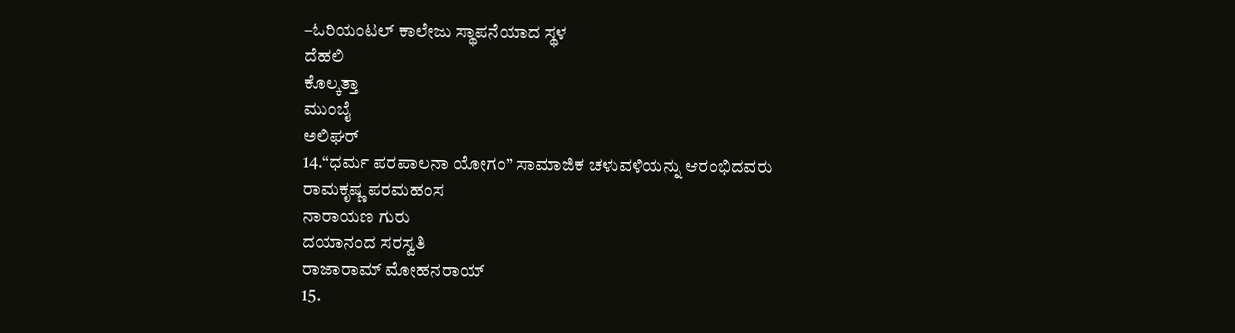–ಓರಿಯಂಟಲ್ ಕಾಲೇಜು ಸ್ಥಾಪನೆಯಾದ ಸ್ಥಳ
ದೆಹಲಿ
ಕೊಲ್ಕತ್ತಾ
ಮುಂಬೈ
ಅಲಿಘರ್
14.“ಧರ್ಮ ಪರಪಾಲನಾ ಯೋಗಂ” ಸಾಮಾಜಿಕ ಚಳುವಳಿಯನ್ನು ಆರಂಭಿದವರು
ರಾಮಕೃಷ್ಣ ಪರಮಹಂಸ
ನಾರಾಯಣ ಗುರು
ದಯಾನಂದ ಸರಸ್ವತಿ
ರಾಜಾರಾಮ್ ಮೋಹನರಾಯ್
15.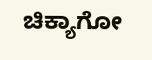ಚಿಕ್ಯಾಗೋ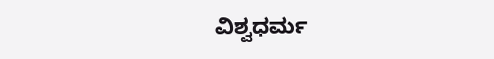ವಿಶ್ವಧರ್ಮ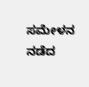ಸಮೇಳನ ನಡೆದ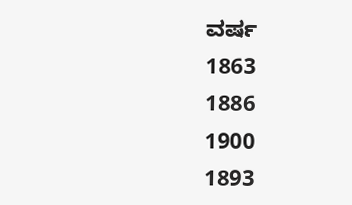ವರ್ಷ
1863
1886
1900
1893